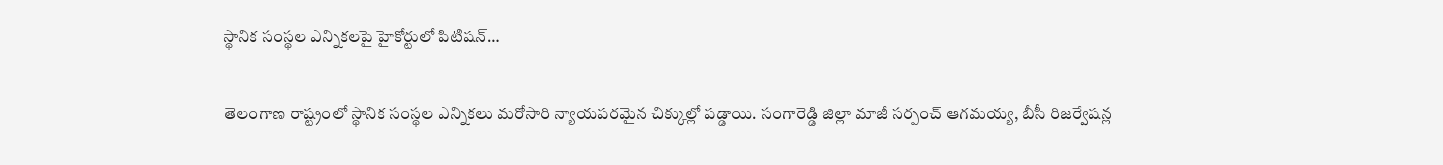స్థానిక సంస్థల ఎన్నికలపై హైకోర్టులో పిటిషన్…

తెలంగాణ రాష్ట్రంలో స్థానిక సంస్థల ఎన్నికలు మరోసారి న్యాయపరమైన చిక్కుల్లో పడ్డాయి. సంగారెడ్డి జిల్లా మాజీ సర్పంచ్ ఆగమయ్య, బీసీ రిజర్వేషన్ల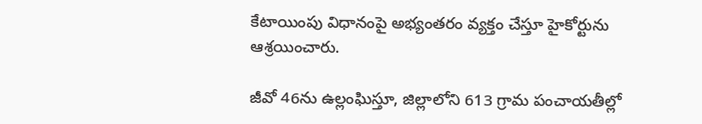కేటాయింపు విధానంపై అభ్యంతరం వ్యక్తం చేస్తూ హైకోర్టును ఆశ్రయించారు.

జీవో 46ను ఉల్లంఘిస్తూ, జిల్లాలోని 613 గ్రామ పంచాయతీల్లో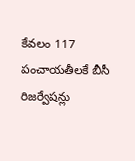కేవలం 117 పంచాయతీలకే బీసీ రిజర్వేషన్లు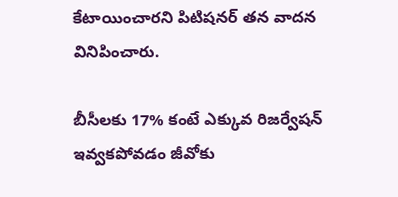కేటాయించారని పిటిషనర్ తన వాదన వినిపించారు.

బీసీలకు 17% కంటే ఎక్కువ రిజర్వేషన్ ఇవ్వకపోవడం జీవోకు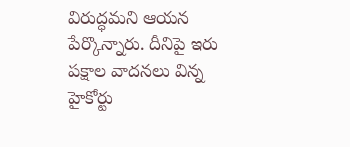విరుద్ధమని ఆయన పేర్కొన్నారు. దీనిపై ఇరు పక్షాల వాదనలు విన్న హైకోర్టు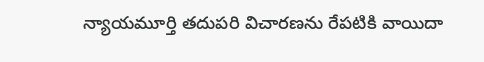న్యాయమూర్తి తదుపరి విచారణను రేపటికి వాయిదా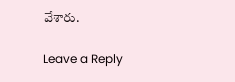వేశారు.

Leave a Reply